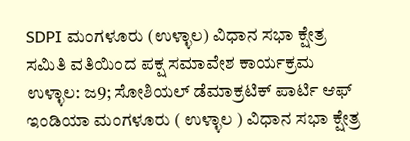SDPI ಮಂಗಳೂರು (ಉಳ್ಳಾಲ) ವಿಧಾನ ಸಭಾ ಕ್ಷೇತ್ರ ಸಮಿತಿ ವತಿಯಿಂದ ಪಕ್ಷ ಸಮಾವೇಶ ಕಾರ್ಯಕ್ರಮ
ಉಳ್ಳಾಲ: ಜ9; ಸೋಶಿಯಲ್ ಡೆಮಾಕ್ರಟಿಕ್ ಪಾರ್ಟಿ ಆಫ್ ಇಂಡಿಯಾ ಮಂಗಳೂರು ( ಉಳ್ಳಾಲ ) ವಿಧಾನ ಸಭಾ ಕ್ಷೇತ್ರ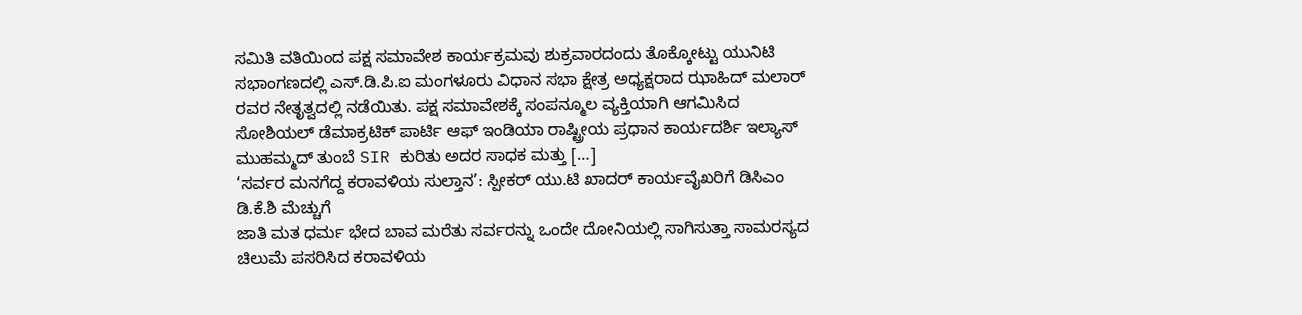ಸಮಿತಿ ವತಿಯಿಂದ ಪಕ್ಷ ಸಮಾವೇಶ ಕಾರ್ಯಕ್ರಮವು ಶುಕ್ರವಾರದಂದು ತೊಕ್ಕೋಟ್ಟು ಯುನಿಟಿ ಸಭಾಂಗಣದಲ್ಲಿ ಎಸ್.ಡಿ.ಪಿ.ಐ ಮಂಗಳೂರು ವಿಧಾನ ಸಭಾ ಕ್ಷೇತ್ರ ಅಧ್ಯಕ್ಷರಾದ ಝಾಹಿದ್ ಮಲಾರ್ ರವರ ನೇತೃತ್ವದಲ್ಲಿ ನಡೆಯಿತು. ಪಕ್ಷ ಸಮಾವೇಶಕ್ಕೆ ಸಂಪನ್ಮೂಲ ವ್ಯಕ್ತಿಯಾಗಿ ಆಗಮಿಸಿದ ಸೋಶಿಯಲ್ ಡೆಮಾಕ್ರಟಿಕ್ ಪಾರ್ಟಿ ಆಫ್ ಇಂಡಿಯಾ ರಾಷ್ಟ್ರೀಯ ಪ್ರಧಾನ ಕಾರ್ಯದರ್ಶಿ ಇಲ್ಯಾಸ್ ಮುಹಮ್ಮದ್ ತುಂಬೆ SIR ಕುರಿತು ಅದರ ಸಾಧಕ ಮತ್ತು […]
‘ಸರ್ವರ ಮನಗೆದ್ದ ಕರಾವಳಿಯ ಸುಲ್ತಾನ’: ಸ್ಪೀಕರ್ ಯು.ಟಿ ಖಾದರ್ ಕಾರ್ಯವೈಖರಿಗೆ ಡಿಸಿಎಂ ಡಿ.ಕೆ.ಶಿ ಮೆಚ್ಚುಗೆ
ಜಾತಿ ಮತ ಧರ್ಮ ಭೇದ ಬಾವ ಮರೆತು ಸರ್ವರನ್ನು ಒಂದೇ ದೋನಿಯಲ್ಲಿ ಸಾಗಿಸುತ್ತಾ ಸಾಮರಸ್ಯದ ಚಿಲುಮೆ ಪಸರಿಸಿದ ಕರಾವಳಿಯ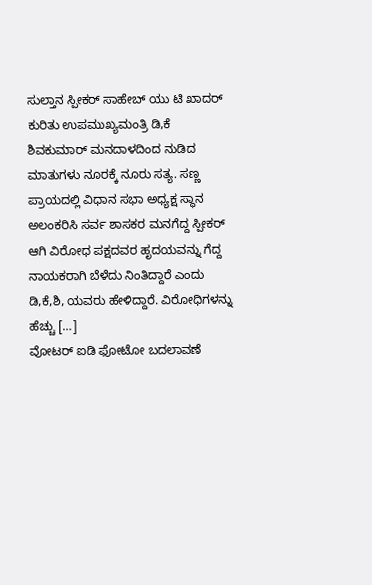ಸುಲ್ತಾನ ಸ್ಪೀಕರ್ ಸಾಹೇಬ್ ಯು ಟಿ ಖಾದರ್ ಕುರಿತು ಉಪಮುಖ್ಯಮಂತ್ರಿ ಡಿ,ಕೆ ಶಿವಕುಮಾರ್ ಮನದಾಳದಿಂದ ನುಡಿದ ಮಾತುಗಳು ನೂರಕ್ಕೆ ನೂರು ಸತ್ಯ. ಸಣ್ಣ ಪ್ರಾಯದಲ್ಲಿ ವಿಧಾನ ಸಭಾ ಅಧ್ಯಕ್ಷ ಸ್ಥಾನ ಅಲಂಕರಿಸಿ ಸರ್ವ ಶಾಸಕರ ಮನಗೆದ್ದ ಸ್ಪೀಕರ್ ಆಗಿ ವಿರೋಧ ಪಕ್ಷದವರ ಹೃದಯವನ್ನು ಗೆದ್ದ ನಾಯಕರಾಗಿ ಬೆಳೆದು ನಿಂತಿದ್ದಾರೆ ಎಂದು ಡಿ,ಕೆ,ಶಿ, ಯವರು ಹೇಳಿದ್ದಾರೆ. ವಿರೋಧಿಗಳನ್ನು ಹೆಚ್ಚು […]
ವೋಟರ್ ಐಡಿ ಫೋಟೋ ಬದಲಾವಣೆ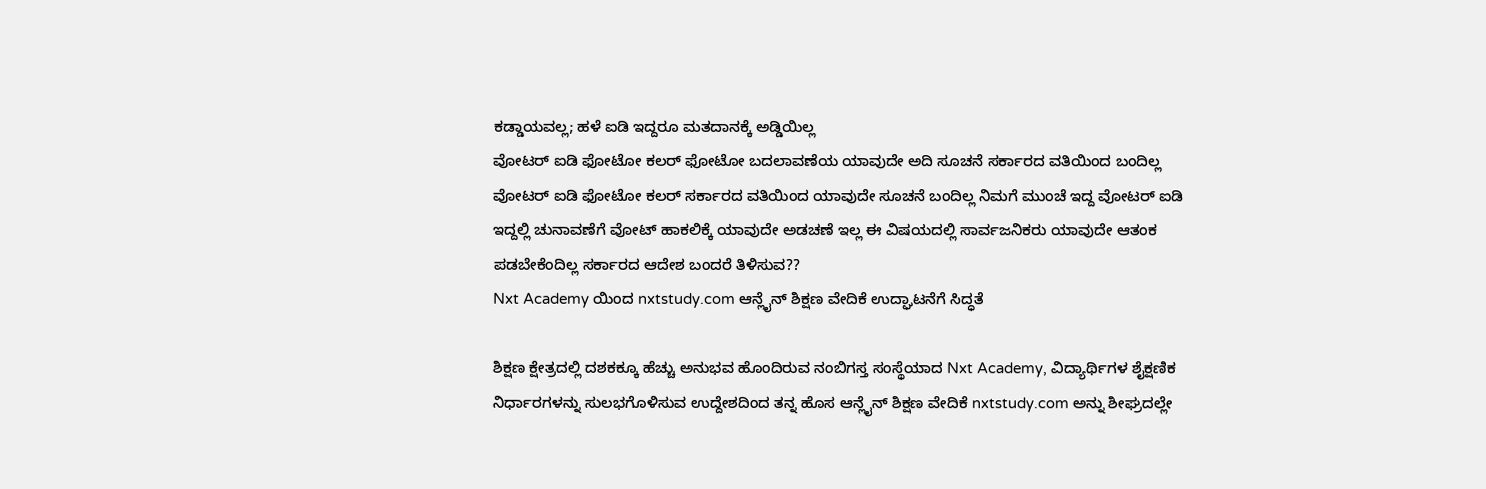ಕಡ್ಡಾಯವಲ್ಲ; ಹಳೆ ಐಡಿ ಇದ್ದರೂ ಮತದಾನಕ್ಕೆ ಅಡ್ಡಿಯಿಲ್ಲ
ವೋಟರ್ ಐಡಿ ಫೋಟೋ ಕಲರ್ ಫೋಟೋ ಬದಲಾವಣೆಯ ಯಾವುದೇ ಅದಿ ಸೂಚನೆ ಸರ್ಕಾರದ ವತಿಯಿಂದ ಬಂದಿಲ್ಲ ವೋಟರ್ ಐಡಿ ಫೋಟೋ ಕಲರ್ ಸರ್ಕಾರದ ವತಿಯಿಂದ ಯಾವುದೇ ಸೂಚನೆ ಬಂದಿಲ್ಲ ನಿಮಗೆ ಮುಂಚೆ ಇದ್ದ ವೋಟರ್ ಐಡಿ ಇದ್ದಲ್ಲಿ ಚುನಾವಣೆಗೆ ವೋಟ್ ಹಾಕಲಿಕ್ಕೆ ಯಾವುದೇ ಅಡಚಣೆ ಇಲ್ಲ ಈ ವಿಷಯದಲ್ಲಿ ಸಾರ್ವಜನಿಕರು ಯಾವುದೇ ಆತಂಕ ಪಡಬೇಕೆಂದಿಲ್ಲ ಸರ್ಕಾರದ ಆದೇಶ ಬಂದರೆ ತಿಳಿಸುವ??
Nxt Academy ಯಿಂದ nxtstudy.com ಆನ್ಲೈನ್ ಶಿಕ್ಷಣ ವೇದಿಕೆ ಉದ್ಘಾಟನೆಗೆ ಸಿದ್ಧತೆ

ಶಿಕ್ಷಣ ಕ್ಷೇತ್ರದಲ್ಲಿ ದಶಕಕ್ಕೂ ಹೆಚ್ಚು ಅನುಭವ ಹೊಂದಿರುವ ನಂಬಿಗಸ್ತ ಸಂಸ್ಥೆಯಾದ Nxt Academy, ವಿದ್ಯಾರ್ಥಿಗಳ ಶೈಕ್ಷಣಿಕ ನಿರ್ಧಾರಗಳನ್ನು ಸುಲಭಗೊಳಿಸುವ ಉದ್ದೇಶದಿಂದ ತನ್ನ ಹೊಸ ಆನ್ಲೈನ್ ಶಿಕ್ಷಣ ವೇದಿಕೆ nxtstudy.com ಅನ್ನು ಶೀಘ್ರದಲ್ಲೇ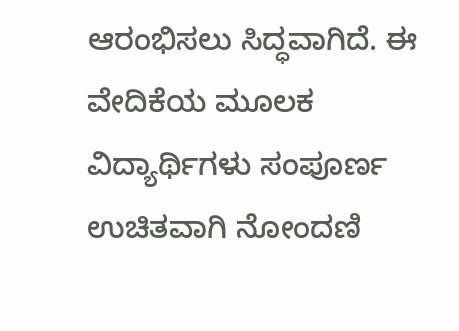ಆರಂಭಿಸಲು ಸಿದ್ಧವಾಗಿದೆ. ಈ ವೇದಿಕೆಯ ಮೂಲಕ ವಿದ್ಯಾರ್ಥಿಗಳು ಸಂಪೂರ್ಣ ಉಚಿತವಾಗಿ ನೋಂದಣಿ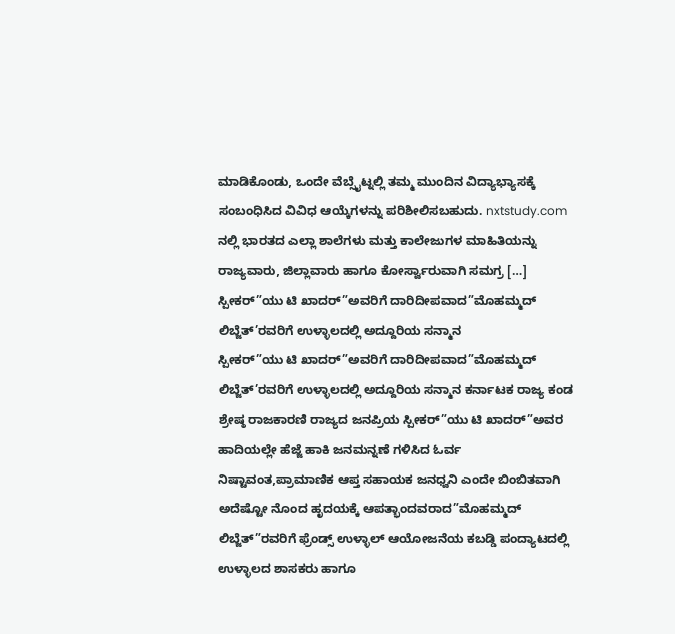ಮಾಡಿಕೊಂಡು, ಒಂದೇ ವೆಬ್ಸೈಟ್ನಲ್ಲಿ ತಮ್ಮ ಮುಂದಿನ ವಿದ್ಯಾಭ್ಯಾಸಕ್ಕೆ ಸಂಬಂಧಿಸಿದ ವಿವಿಧ ಆಯ್ಕೆಗಳನ್ನು ಪರಿಶೀಲಿಸಬಹುದು. nxtstudy.com ನಲ್ಲಿ ಭಾರತದ ಎಲ್ಲಾ ಶಾಲೆಗಳು ಮತ್ತು ಕಾಲೇಜುಗಳ ಮಾಹಿತಿಯನ್ನು ರಾಜ್ಯವಾರು, ಜಿಲ್ಲಾವಾರು ಹಾಗೂ ಕೋರ್ಸ್ವಾರುವಾಗಿ ಸಮಗ್ರ […]
ಸ್ಪೀಕರ್”ಯು ಟಿ ಖಾದರ್”ಅವರಿಗೆ ದಾರಿದೀಪವಾದ”ಮೊಹಮ್ಮದ್ ಲಿಬ್ಜೆತ್’ರವರಿಗೆ ಉಳ್ಳಾಲದಲ್ಲಿ ಅದ್ದೂರಿಯ ಸನ್ಮಾನ
ಸ್ಪೀಕರ್”ಯು ಟಿ ಖಾದರ್”ಅವರಿಗೆ ದಾರಿದೀಪವಾದ”ಮೊಹಮ್ಮದ್ ಲಿಬ್ಜೆತ್’ರವರಿಗೆ ಉಳ್ಳಾಲದಲ್ಲಿ ಅದ್ದೂರಿಯ ಸನ್ಮಾನ ಕರ್ನಾಟಕ ರಾಜ್ಯ ಕಂಡ ಶ್ರೇಷ್ಠ ರಾಜಕಾರಣಿ ರಾಜ್ಯದ ಜನಪ್ರಿಯ ಸ್ಪೀಕರ್”ಯು ಟಿ ಖಾದರ್”ಅವರ ಹಾದಿಯಲ್ಲೇ ಹೆಜ್ಜೆ ಹಾಕಿ ಜನಮನ್ನಣೆ ಗಳಿಸಿದ ಓರ್ವ ನಿಷ್ಟಾವಂತ,ಪ್ರಾಮಾಣಿಕ ಆಪ್ತ ಸಹಾಯಕ ಜನಧ್ವನಿ ಎಂದೇ ಬಿಂಬಿತವಾಗಿ ಅದೆಷ್ಟೋ ನೊಂದ ಹೃದಯಕ್ಕೆ ಆಪತ್ಭಾಂದವರಾದ”ಮೊಹಮ್ಮದ್ ಲಿಬ್ಜೆತ್”ರವರಿಗೆ ಫ್ರೆಂಡ್ಸ್ ಉಳ್ಳಾಲ್ ಆಯೋಜನೆಯ ಕಬಡ್ಡಿ ಪಂದ್ಯಾಟದಲ್ಲಿ ಉಳ್ಳಾಲದ ಶಾಸಕರು ಹಾಗೂ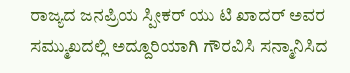ರಾಜ್ಯದ ಜನಪ್ರಿಯ ಸ್ಪೀಕರ್ ಯು ಟಿ ಖಾದರ್ ಅವರ ಸಮ್ಮುಖದಲ್ಲಿ ಅದ್ದೂರಿಯಾಗಿ ಗೌರವಿಸಿ ಸನ್ಮಾನಿಸಿದ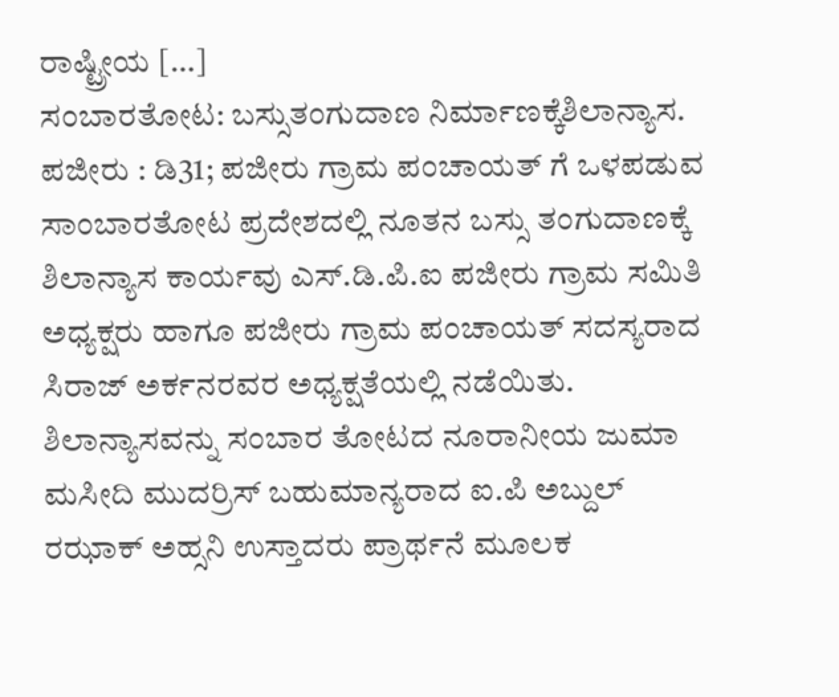ರಾಷ್ಟ್ರೀಯ […]
ಸಂಬಾರತೋಟ: ಬಸ್ಸುತಂಗುದಾಣ ನಿರ್ಮಾಣಕ್ಕೆಶಿಲಾನ್ಯಾಸ.
ಪಜೀರು : ಡಿ31; ಪಜೀರು ಗ್ರಾಮ ಪಂಚಾಯತ್ ಗೆ ಒಳಪಡುವ ಸಾಂಬಾರತೋಟ ಪ್ರದೇಶದಲ್ಲಿ ನೂತನ ಬಸ್ಸು ತಂಗುದಾಣಕ್ಕೆ ಶಿಲಾನ್ಯಾಸ ಕಾರ್ಯವು ಎಸ್.ಡಿ.ಪಿ.ಐ ಪಜೀರು ಗ್ರಾಮ ಸಮಿತಿ ಅಧ್ಯಕ್ಷರು ಹಾಗೂ ಪಜೀರು ಗ್ರಾಮ ಪಂಚಾಯತ್ ಸದಸ್ಯರಾದ ಸಿರಾಜ್ ಅರ್ಕನರವರ ಅಧ್ಯಕ್ಷತೆಯಲ್ಲಿ ನಡೆಯಿತು. ಶಿಲಾನ್ಯಾಸವನ್ನು ಸಂಬಾರ ತೋಟದ ನೂರಾನೀಯ ಜುಮಾ ಮಸೀದಿ ಮುದರ್ರಿಸ್ ಬಹುಮಾನ್ಯರಾದ ಐ.ಪಿ ಅಬ್ದುಲ್ ರಝಾಕ್ ಅಹ್ಸನಿ ಉಸ್ತಾದರು ಪ್ರಾರ್ಥನೆ ಮೂಲಕ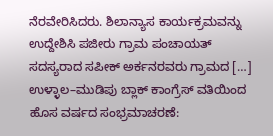ನೆರವೇರಿಸಿದರು. ಶಿಲಾನ್ಯಾಸ ಕಾರ್ಯಕ್ರಮವನ್ನು ಉದ್ದೇಶಿಸಿ ಪಜೀರು ಗ್ರಾಮ ಪಂಚಾಯತ್ ಸದಸ್ಯರಾದ ಸಪೀಕ್ ಅರ್ಕನರವರು ಗ್ರಾಮದ […]
ಉಳ್ಳಾಲ–ಮುಡಿಪು ಬ್ಲಾಕ್ ಕಾಂಗ್ರೆಸ್ ವತಿಯಿಂದ ಹೊಸ ವರ್ಷದ ಸಂಭ್ರಮಾಚರಣೆ: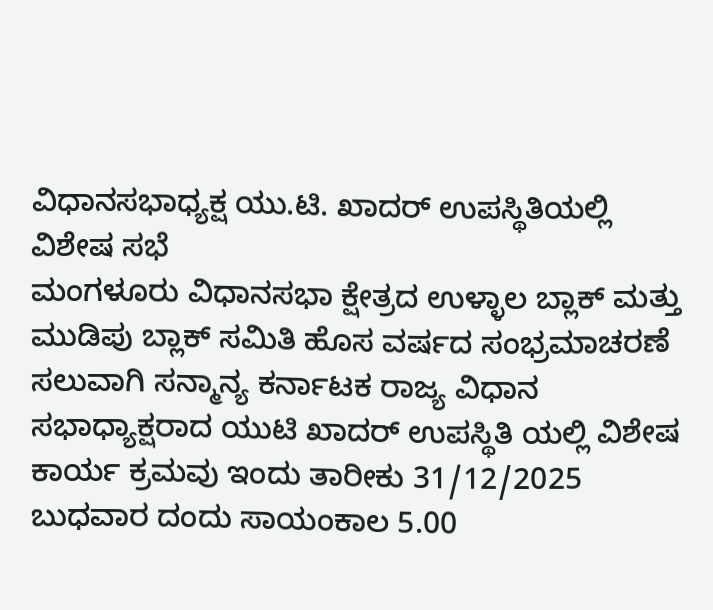ವಿಧಾನಸಭಾಧ್ಯಕ್ಷ ಯು.ಟಿ. ಖಾದರ್ ಉಪಸ್ಥಿತಿಯಲ್ಲಿ ವಿಶೇಷ ಸಭೆ
ಮಂಗಳೂರು ವಿಧಾನಸಭಾ ಕ್ಷೇತ್ರದ ಉಳ್ಳಾಲ ಬ್ಲಾಕ್ ಮತ್ತು ಮುಡಿಪು ಬ್ಲಾಕ್ ಸಮಿತಿ ಹೊಸ ವರ್ಷದ ಸಂಭ್ರಮಾಚರಣೆ ಸಲುವಾಗಿ ಸನ್ಮಾನ್ಯ ಕರ್ನಾಟಕ ರಾಜ್ಯ ವಿಧಾನ ಸಭಾಧ್ಯಾಕ್ಷರಾದ ಯುಟಿ ಖಾದರ್ ಉಪಸ್ಥಿತಿ ಯಲ್ಲಿ ವಿಶೇಷ ಕಾರ್ಯ ಕ್ರಮವು ಇಂದು ತಾರೀಕು 31/12/2025 ಬುಧವಾರ ದಂದು ಸಾಯಂಕಾಲ 5.00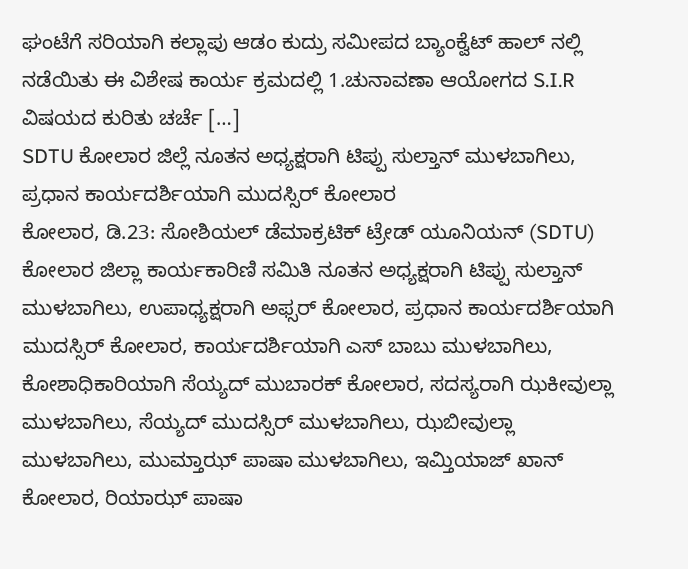ಘಂಟೆಗೆ ಸರಿಯಾಗಿ ಕಲ್ಲಾಪು ಆಡಂ ಕುದ್ರು ಸಮೀಪದ ಬ್ಯಾಂಕ್ವೆಟ್ ಹಾಲ್ ನಲ್ಲಿ ನಡೆಯಿತು ಈ ವಿಶೇಷ ಕಾರ್ಯ ಕ್ರಮದಲ್ಲಿ 1.ಚುನಾವಣಾ ಆಯೋಗದ S.I.R ವಿಷಯದ ಕುರಿತು ಚರ್ಚೆ […]
SDTU ಕೋಲಾರ ಜಿಲ್ಲೆ ನೂತನ ಅಧ್ಯಕ್ಷರಾಗಿ ಟಿಪ್ಪು ಸುಲ್ತಾನ್ ಮುಳಬಾಗಿಲು, ಪ್ರಧಾನ ಕಾರ್ಯದರ್ಶಿಯಾಗಿ ಮುದಸ್ಸಿರ್ ಕೋಲಾರ
ಕೋಲಾರ, ಡಿ.23: ಸೋಶಿಯಲ್ ಡೆಮಾಕ್ರಟಿಕ್ ಟ್ರೇಡ್ ಯೂನಿಯನ್ (SDTU) ಕೋಲಾರ ಜಿಲ್ಲಾ ಕಾರ್ಯಕಾರಿಣಿ ಸಮಿತಿ ನೂತನ ಅಧ್ಯಕ್ಷರಾಗಿ ಟಿಪ್ಪು ಸುಲ್ತಾನ್ ಮುಳಬಾಗಿಲು, ಉಪಾಧ್ಯಕ್ಷರಾಗಿ ಅಫ್ಸರ್ ಕೋಲಾರ, ಪ್ರಧಾನ ಕಾರ್ಯದರ್ಶಿಯಾಗಿ ಮುದಸ್ಸಿರ್ ಕೋಲಾರ, ಕಾರ್ಯದರ್ಶಿಯಾಗಿ ಎಸ್ ಬಾಬು ಮುಳಬಾಗಿಲು, ಕೋಶಾಧಿಕಾರಿಯಾಗಿ ಸೆಯ್ಯದ್ ಮುಬಾರಕ್ ಕೋಲಾರ, ಸದಸ್ಯರಾಗಿ ಝಕೀವುಲ್ಲಾ ಮುಳಬಾಗಿಲು, ಸೆಯ್ಯದ್ ಮುದಸ್ಸಿರ್ ಮುಳಬಾಗಿಲು, ಝಬೀವುಲ್ಲಾ ಮುಳಬಾಗಿಲು, ಮುಮ್ತಾಝ್ ಪಾಷಾ ಮುಳಬಾಗಿಲು, ಇಮ್ತಿಯಾಜ್ ಖಾನ್ ಕೋಲಾರ, ರಿಯಾಝ್ ಪಾಷಾ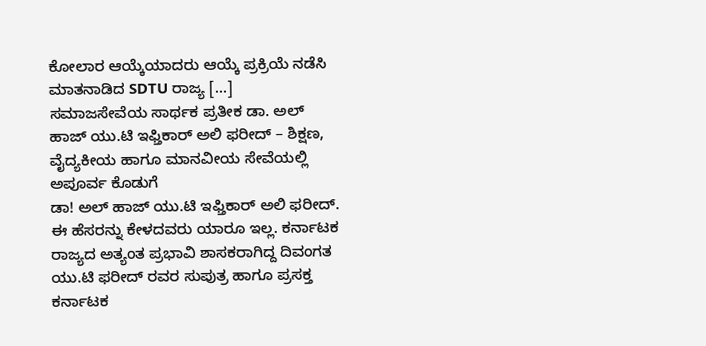ಕೋಲಾರ ಆಯ್ಕೆಯಾದರು ಆಯ್ಕೆ ಪ್ರಕ್ರಿಯೆ ನಡೆಸಿ ಮಾತನಾಡಿದ SDTU ರಾಜ್ಯ […]
ಸಮಾಜಸೇವೆಯ ಸಾರ್ಥಕ ಪ್ರತೀಕ ಡಾ. ಅಲ್ ಹಾಜ್ ಯು.ಟಿ ಇಫ್ತಿಕಾರ್ ಅಲಿ ಫರೀದ್ – ಶಿಕ್ಷಣ, ವೈದ್ಯಕೀಯ ಹಾಗೂ ಮಾನವೀಯ ಸೇವೆಯಲ್ಲಿ ಅಪೂರ್ವ ಕೊಡುಗೆ
ಡಾ! ಅಲ್ ಹಾಜ್ ಯು.ಟಿ ಇಫ್ತಿಕಾರ್ ಅಲಿ ಫರೀದ್. ಈ ಹೆಸರನ್ನು ಕೇಳದವರು ಯಾರೂ ಇಲ್ಲ. ಕರ್ನಾಟಕ ರಾಜ್ಯದ ಅತ್ಯಂತ ಪ್ರಭಾವಿ ಶಾಸಕರಾಗಿದ್ದ ದಿವಂಗತ ಯು.ಟಿ ಫರೀದ್ ರವರ ಸುಪುತ್ರ ಹಾಗೂ ಪ್ರಸಕ್ತ ಕರ್ನಾಟಕ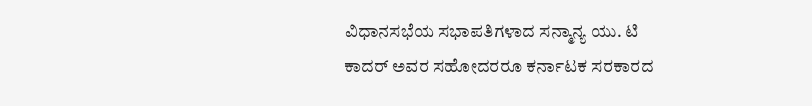ವಿಧಾನಸಭೆಯ ಸಭಾಪತಿಗಳಾದ ಸನ್ಮಾನ್ಯ ಯು. ಟಿ ಕಾದರ್ ಅವರ ಸಹೋದರರೂ ಕರ್ನಾಟಕ ಸರಕಾರದ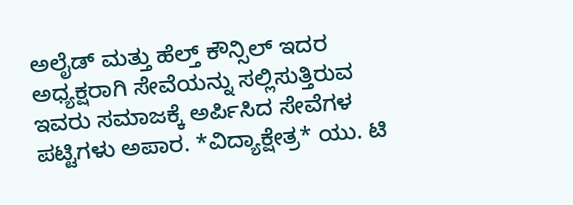ಅಲೈಡ್ ಮತ್ತು ಹೆಲ್ತ್ ಕೌನ್ಸಿಲ್ ಇದರ ಅಧ್ಯಕ್ಷರಾಗಿ ಸೇವೆಯನ್ನು ಸಲ್ಲಿಸುತ್ತಿರುವ ಇವರು ಸಮಾಜಕ್ಕೆ ಅರ್ಪಿಸಿದ ಸೇವೆಗಳ ಪಟ್ಟಿಗಳು ಅಪಾರ. *ವಿದ್ಯಾಕ್ಷೇತ್ರ* ಯು. ಟಿ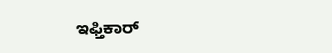ಇಫ್ತಿಕಾರ್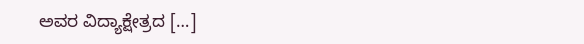ಅವರ ವಿದ್ಯಾಕ್ಷೇತ್ರದ […]